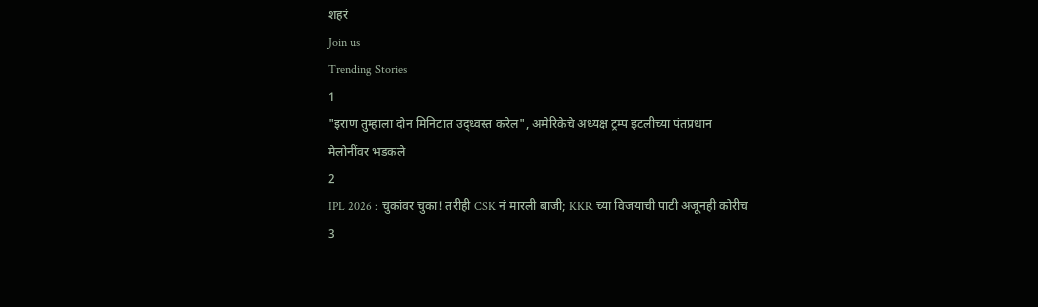शहरं
Join us
Trending Stories
1
"इराण तुम्हाला दोन मिनिटात उद्ध्वस्त करेल", अमेरिकेचे अध्यक्ष ट्रम्प इटलीच्या पंतप्रधान मेलोनींवर भडकले
2
IPL 2026 : चुकांवर चुका! तरीही CSK नं मारली बाजी; KKR च्या विजयाची पाटी अजूनही कोरीच
3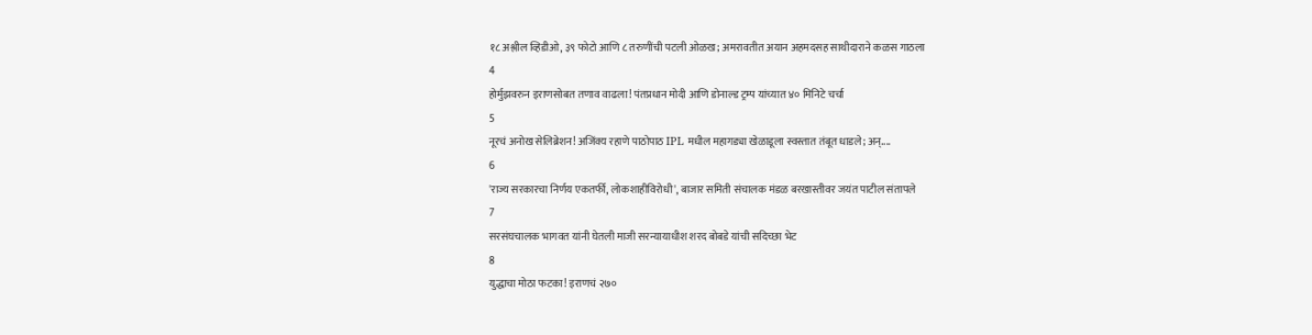१८ अश्लील व्हिडीओ, ३९ फोटो आणि ८ तरुणींची पटली ओळख; अमरावतीत अयान अहमदसह साथीदाराने कळस गाठला
4
होर्मुझवरुन इराणसोबत तणाव वाढला! पंतप्रधान मोदी आणि डोनाल्ड ट्रम्प यांच्यात ४० मिनिटे चर्चा
5
नूरचं अनोख सेलिब्रेशन! अजिंक्य रहाणे पाठोपाठ IPL मधील महागड्या खेळाडूला स्वस्तात तंबूत धाडले; अन्....
6
'राज्य सरकारचा निर्णय एकतर्फी, लोकशाहीविरोधी', बाजार समिती संचालक मंडळ बरखास्तीवर जयंत पाटील संतापले
7
सरसंघचालक भागवत यांनी घेतली माजी सरन्यायाधीश शरद बोबडे यांची सदिच्छा भेट
8
युद्धाचा मोठा फटका! इराणचं २७०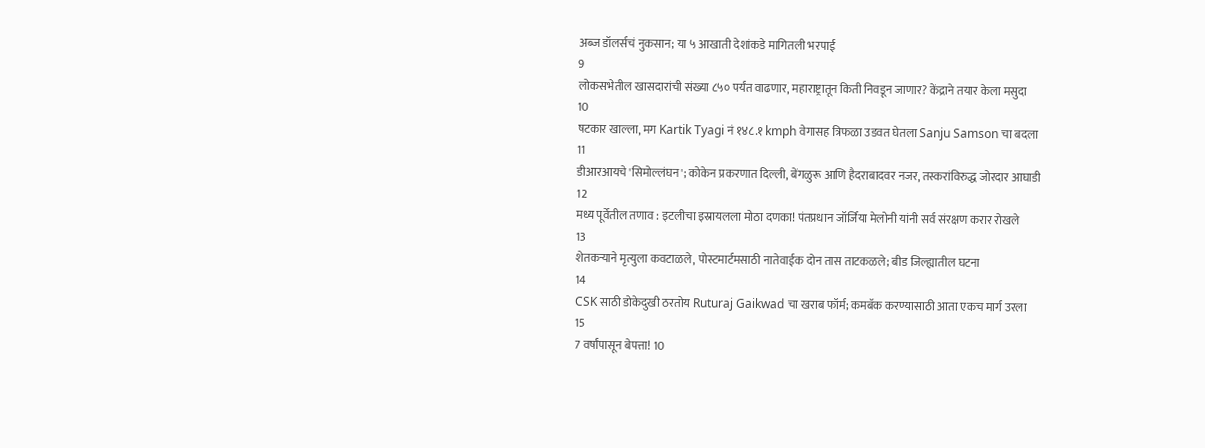अब्ज डॉलर्सचं नुकसान; या ५ आखाती देशांकडे मागितली भरपाई
9
लोकसभेतील खासदारांची संख्या ८५० पर्यंत वाढणार, महाराष्ट्रातून किती निवडून जाणार? केंद्राने तयार केला मसुदा
10
षटकार खाल्ला, मग Kartik Tyagi नं १४८.१ kmph वेगासह त्रिफळा उडवत घेतला Sanju Samson चा बदला
11
डीआरआयचे 'सिमोल्लंघन'; कोकेन प्रकरणात दिल्ली, बेंगळुरू आणि हैदराबादवर नजर, तस्करांविरुद्ध जोरदार आघाडी
12
मध्य पूर्वेतील तणाव : इटलीचा इस्रायलला मोठा दणका! पंतप्रधान जॉर्जिया मेलोनी यांनी सर्व संरक्षण करार रोखले
13
शेतकऱ्याने मृत्युला कवटाळले, पोस्टमार्टमसाठी नातेवाईक दोन तास ताटकळले; बीड जिल्ह्यातील घटना
14
CSK साठी डोकेदुखी ठरतोय Ruturaj Gaikwad चा खराब फॉर्म; कमबॅक करण्यासाठी आता एकच मार्ग उरला
15
7 वर्षांपासून बेपत्ता! 10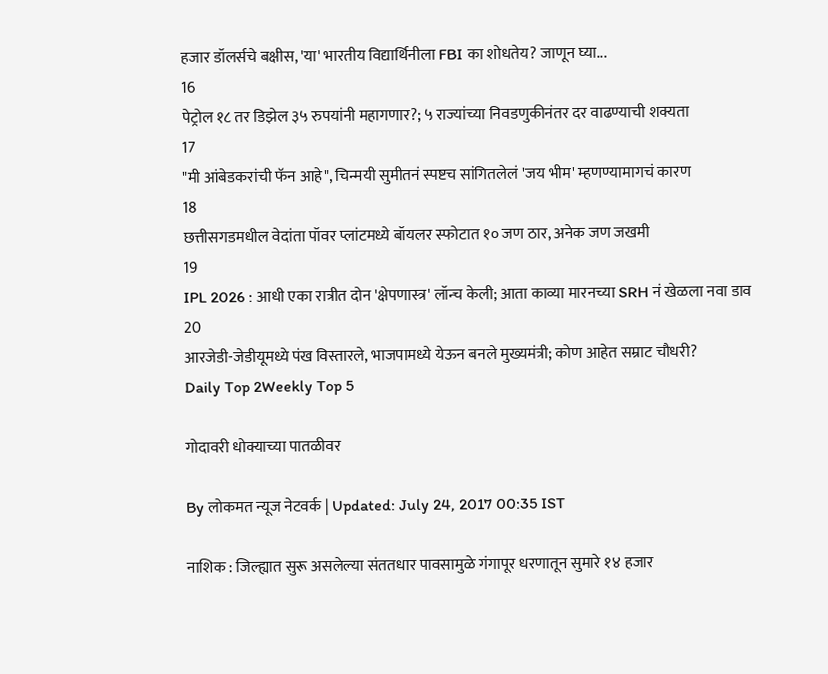हजार डॉलर्सचे बक्षीस, 'या' भारतीय विद्यार्थिनीला FBI का शोधतेय? जाणून घ्या...
16
पेट्रोल १८ तर डिझेल ३५ रुपयांनी महागणार?; ५ राज्यांच्या निवडणुकीनंतर दर वाढण्याची शक्यता
17
"मी आंबेडकरांची फॅन आहे", चिन्मयी सुमीतनं स्पष्टच सांगितलेलं 'जय भीम' म्हणण्यामागचं कारण
18
छत्तीसगडमधील वेदांता पॉवर प्लांटमध्ये बॉयलर स्फोटात १० जण ठार, अनेक जण जखमी
19
IPL 2026 : आधी एका रात्रीत दोन 'क्षेपणास्त्र' लॉन्च केली; आता काव्या मारनच्या SRH नं खेळला नवा डाव
20
आरजेडी-जेडीयूमध्ये पंख विस्तारले, भाजपामध्ये येऊन बनले मुख्यमंत्री; कोण आहेत सम्राट चौधरी?
Daily Top 2Weekly Top 5

गोदावरी धोक्याच्या पातळीवर

By लोकमत न्यूज नेटवर्क | Updated: July 24, 2017 00:35 IST

नाशिक : जिल्ह्यात सुरू असलेल्या संततधार पावसामुळे गंगापूर धरणातून सुमारे १४ हजार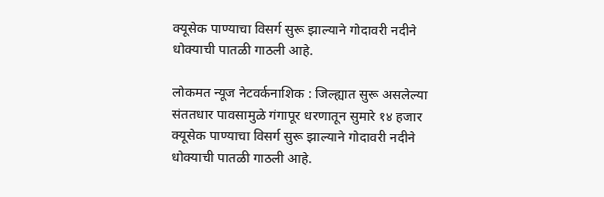क्यूसेक पाण्याचा विसर्ग सुरू झाल्याने गोदावरी नदीने धोक्याची पातळी गाठली आहे.

लोकमत न्यूज नेटवर्कनाशिक : जिल्ह्यात सुरू असलेल्या संततधार पावसामुळे गंगापूर धरणातून सुमारे १४ हजार क्यूसेक पाण्याचा विसर्ग सुरू झाल्याने गोदावरी नदीने धोक्याची पातळी गाठली आहे.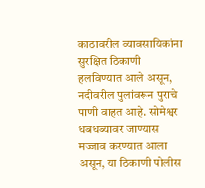काठावरील व्यावसायिकांना सुरक्षित ठिकाणी हलविण्यात आले असून, नदीवरील पुलांवरून पुराचे पाणी वाहत आहे. सोमेश्वर धबधब्यावर जाण्यास मज्जाव करण्यात आला असून, या ठिकाणी पोलीस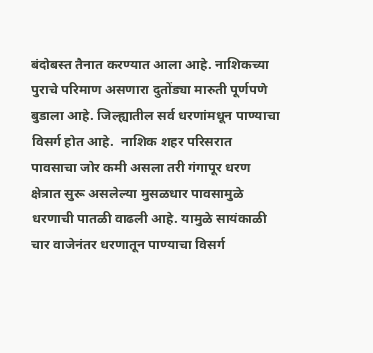बंदोबस्त तैनात करण्यात आला आहे. नाशिकच्या पुराचे परिमाण असणारा दुतोंड्या मारुती पूर्णपणे बुडाला आहे. जिल्ह्यातील सर्व धरणांमधून पाण्याचा विसर्ग होत आहे.  नाशिक शहर परिसरात पावसाचा जोर कमी असला तरी गंगापूर धरण  क्षेत्रात सुरू असलेल्या मुसळधार पावसामुळे धरणाची पातळी वाढली आहे. यामुळे सायंकाळी चार वाजेनंतर धरणातून पाण्याचा विसर्ग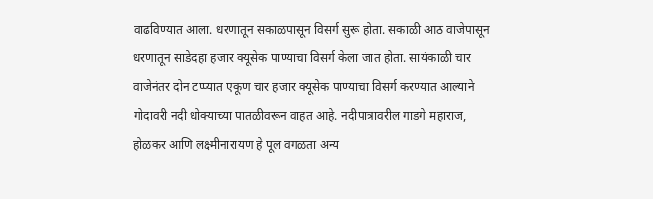वाढविण्यात आला. धरणातून सकाळपासून विसर्ग सुरू होता. सकाळी आठ वाजेपासून धरणातून साडेदहा हजार क्यूसेक पाण्याचा विसर्ग केला जात होता. सायंकाळी चार वाजेनंतर दोन टप्प्यात एकूण चार हजार क्यूसेक पाण्याचा विसर्ग करण्यात आल्याने गोदावरी नदी धोक्याच्या पातळीवरून वाहत आहे. नदीपात्रावरील गाडगे महाराज, होळकर आणि लक्ष्मीनारायण हे पूल वगळता अन्य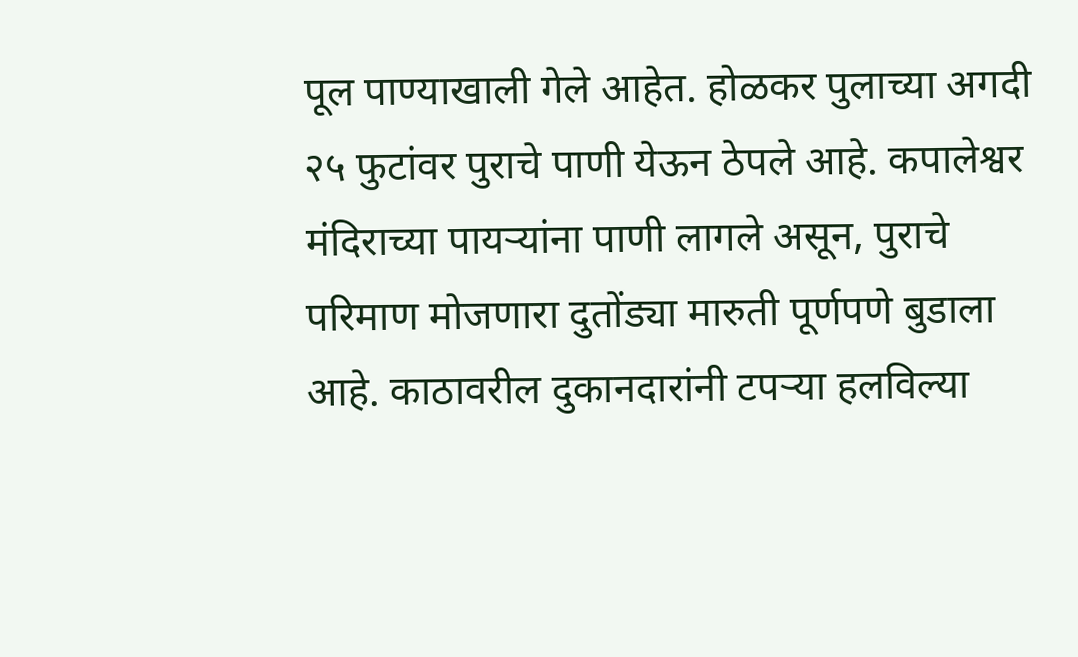पूल पाण्याखाली गेले आहेत. होळकर पुलाच्या अगदी २५ फुटांवर पुराचे पाणी येऊन ठेपले आहे. कपालेश्वर मंदिराच्या पायऱ्यांना पाणी लागले असून, पुराचे परिमाण मोजणारा दुतोंड्या मारुती पूर्णपणे बुडाला आहे. काठावरील दुकानदारांनी टपऱ्या हलविल्या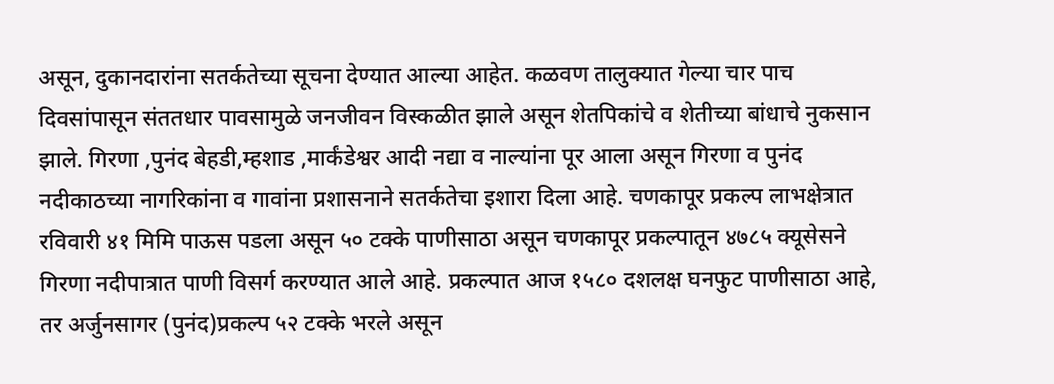असून, दुकानदारांना सतर्कतेच्या सूचना देण्यात आल्या आहेत. कळवण तालुक्यात गेल्या चार पाच दिवसांपासून संततधार पावसामुळे जनजीवन विस्कळीत झाले असून शेतपिकांचे व शेतीच्या बांधाचे नुकसान झाले. गिरणा ,पुनंद बेहडी,म्हशाड ,मार्कंडेश्वर आदी नद्या व नाल्यांना पूर आला असून गिरणा व पुनंद नदीकाठच्या नागरिकांना व गावांना प्रशासनाने सतर्कतेचा इशारा दिला आहे. चणकापूर प्रकल्प लाभक्षेत्रात रविवारी ४१ मिमि पाऊस पडला असून ५० टक्के पाणीसाठा असून चणकापूर प्रकल्पातून ४७८५ क्यूसेसने गिरणा नदीपात्रात पाणी विसर्ग करण्यात आले आहे. प्रकल्पात आज १५८० दशलक्ष घनफुट पाणीसाठा आहे, तर अर्जुनसागर (पुनंद)प्रकल्प ५२ टक्के भरले असून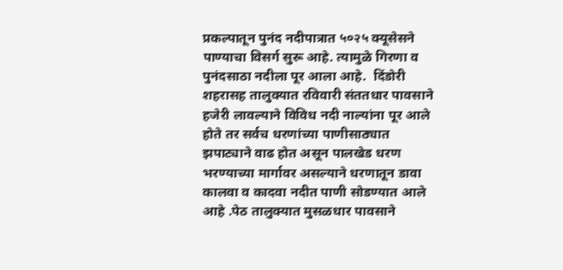प्रकल्पातून पुनंद नदीपात्रात ५०२५ क्यूसेसने पाण्याचा विसर्ग सुरू आहे. त्यामुळे गिरणा व पुनंदसाठा नदीला पूर आला आहे.  दिंडोरी शहरासह तालुक्यात रविवारी संततधार पावसाने हजेरी लावल्याने विविध नदी नाल्यांना पूर आले होते तर सर्वच धरणांच्या पाणीसाठ्यात झपाट्याने वाढ होत असून पालखेड धरण भरण्याच्या मार्गावर असल्याने धरणातून डावा कालवा व कादवा नदीत पाणी सोडण्यात आले आहे .पेठ तालुक्यात मुसळधार पावसाने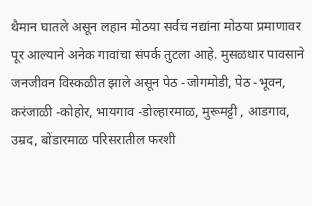थैमान घातले असून लहान मोठया सर्वच नद्यांना मोठया प्रमाणावर पूर आल्याने अनेक गावांचा संपर्क तुटला आहे. मुसळधार पावसाने जनजीवन विस्कळीत झाले असून पेठ -जोगमोडी, पेठ -भूवन, करंजाळी -कोहोर, भायगाव -डोल्हारमाळ, मुरूमट्टी , आडगाव, उम्रद, बोंडारमाळ परिसरातील फरशी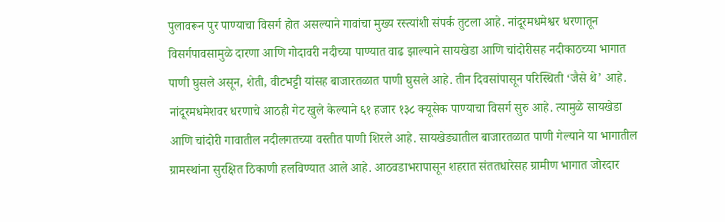पुलावरून पुर पाण्याचा विसर्ग होत असल्याने गावांचा मुख्य रस्त्यांशी संपर्क तुटला आहे. नांदूरमधमेश्वर धरणातून विसर्गपावसामुळे दारणा आणि गोदावरी नदीच्या पाण्यात वाढ झाल्याने सायखेडा आणि चांदोरीसह नदीकाठच्या भागात पाणी घुसले असून, शेती, वीटभट्टी यांसह बाजारतळात पाणी घुसले आहे. तीन दिवसांपासून परिस्थिती ‘जैसे थे’ आहे. नांदूरमधमेशवर धरणाचे आठही गेट खुले केल्याने ६१ हजार १३८ क्यूसेक पाण्याचा विसर्ग सुरु आहे. त्यामुळे सायखेडा आणि चांदोरी गावातील नदीलगतच्या वस्तीत पाणी शिरले आहे. सायखेड्यातील बाजारतळात पाणी गेल्याने या भागातील ग्रामस्थांना सुरक्षित ठिकाणी हलविण्यात आले आहे. आठवडाभरापासून शहरात संततधारेसह ग्रामीण भागात जोरदार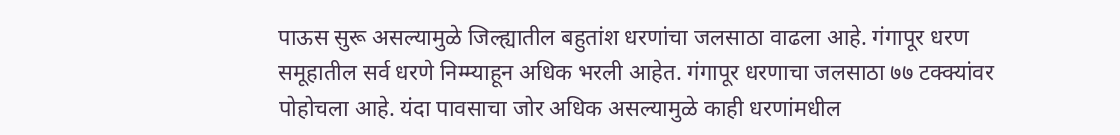पाऊस सुरू असल्यामुळे जिल्ह्यातील बहुतांश धरणांचा जलसाठा वाढला आहे. गंगापूर धरण समूहातील सर्व धरणे निम्म्याहून अधिक भरली आहेत. गंगापूर धरणाचा जलसाठा ७७ टक्क्यांवर पोहोचला आहे. यंदा पावसाचा जोर अधिक असल्यामुळे काही धरणांमधील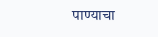पाण्याचा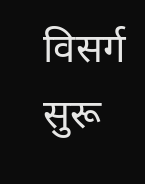विसर्ग सुरू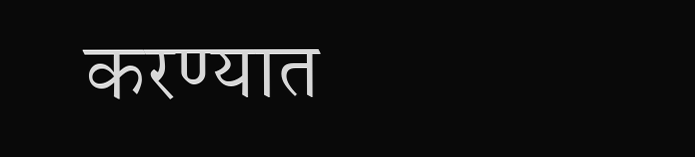करण्यात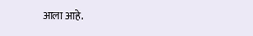आला आहे.